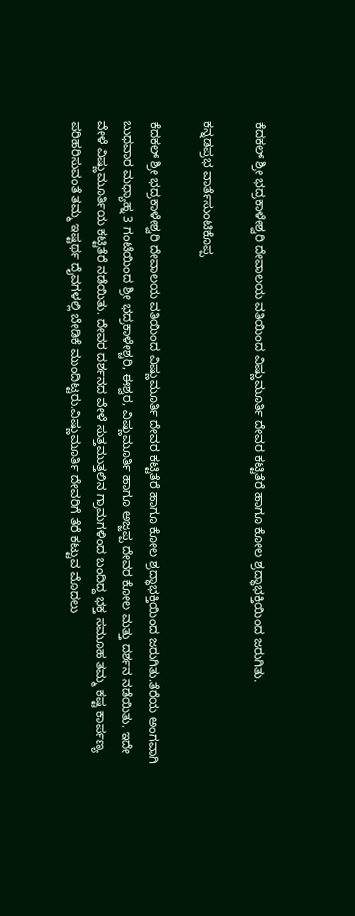ಕೆದಕಲ್ ಶ್ರೀ ಭದ್ರಕಾಳೇಶ್ವರಿ ದೇವಾಲಯ ವತಿಯಿಂದ ವಿಷ್ಣುಮೂರ್ತಿ ದೇವರ ಕಟ್ಟಿತೆರೆ ಹಾಗೂ ಕೋಲ ಶ್ರದ್ಧಾಭಕ್ತಿಯಿಂದ ಜರುಗಿತು.

ಕನ್ನಡಪ್ರಭ ವಾರ್ತೆಸುಂಟಿಕೊಪ್ಪ

ಕೆದಕಲ್ ಶ್ರೀ ಭದ್ರಕಾಳೇಶ್ವರಿ ದೇವಾಲಯ ವತಿಯಿಂದ ವಿಷ್ಣುಮೂರ್ತಿ ದೇವರ ಕಟ್ಟಿತೆರೆ ಹಾಗೂ ಕೋಲ ಶ್ರದ್ಧಾಭಕ್ತಿಯಿಂದ ಜರುಗಿತು.ತೆರೆಯ ಅಂಗವಾಗಿ ಬುಧವಾರ ಮಧ್ಯಾಹ್ನ 3 ಗಂಟೆಯಿಂದ ಶ್ರೀ ಭದ್ರಕಾಳೇಶ್ಚರಿ, ಈಶ್ವರ, ವಿಷ್ಣುಮೂರ್ತಿ ಹಾಗೂ ಅಜ್ಜಪ್ಪ ದೇವರ ಕೋಲ ಮತ್ತು ದರ್ಶನ ನಡೆಯಿತು. ಇದೇ ವೇಳೆ ವಿಷ್ಣುಮೂರ್ತಿಯ ಕಟ್ಟಿತೆರೆ ನಡೆಯಿತು. ದೇವರ ದರ್ಶನದ ವೇಳೆ ಸುತ್ತಮುತ್ತಲಿನ ಗ್ರಾಮಗಳಿಂದ ಬಂದಿದ್ದ ಭಕ್ತ ಸಮೂಹ ತಮ್ಮ ಕಷ್ಟ ಕಾರ್ಪಣ್ಯ ಪರಿಹರಿಸುವಂತೆ ತಮ್ಮ ಇಷ್ಟರ್ಥ ದೈವಗಳಲ್ಲಿ ಬೇಡಿಕೆ ಮುಂದಿಟ್ಟರು.ವಿಷ್ಣುಮೂರ್ತಿ ದೇವರಿಗೆ ತೆರೆ ಕಟ್ಟುವ ಮೊದಲು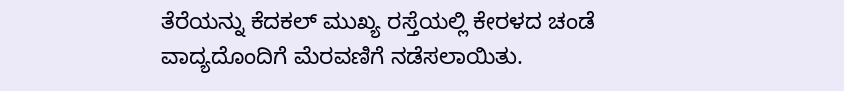ತೆರೆಯನ್ನು ಕೆದಕಲ್ ಮುಖ್ಯ ರಸ್ತೆಯಲ್ಲಿ ಕೇರಳದ ಚಂಡೆ ವಾದ್ಯದೊಂದಿಗೆ ಮೆರವಣಿಗೆ ನಡೆಸಲಾಯಿತು.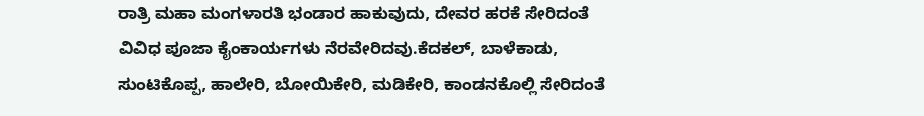ರಾತ್ರಿ ಮಹಾ ಮಂಗಳಾರತಿ ಭಂಡಾರ ಹಾಕುವುದು, ದೇವರ ಹರಕೆ ಸೇರಿದಂತೆ ವಿವಿಧ ಪೂಜಾ ಕೈಂಕಾರ್ಯಗಳು ನೆರವೇರಿದವು.ಕೆದಕಲ್, ಬಾಳೆಕಾಡು, ಸುಂಟಿಕೊಪ್ಪ, ಹಾಲೇರಿ, ಬೋಯಿಕೇರಿ, ಮಡಿಕೇರಿ, ಕಾಂಡನಕೊಲ್ಲಿ ಸೇರಿದಂತೆ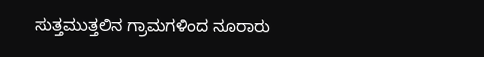ಸುತ್ತಮುತ್ತಲಿನ ಗ್ರಾಮಗಳಿಂದ ನೂರಾರು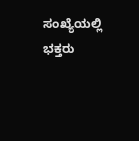ಸಂಖ್ಯೆಯಲ್ಲಿ ಭಕ್ತರು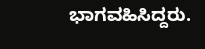ಭಾಗವಹಿಸಿದ್ದರು.